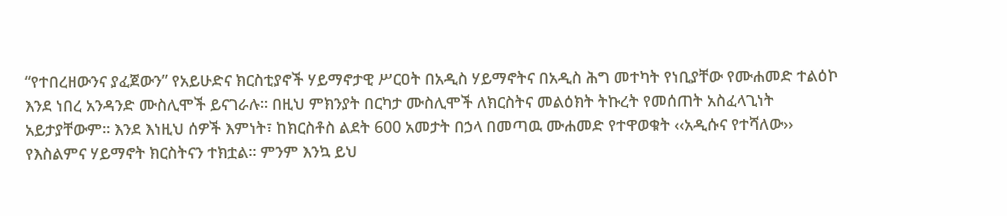“የተበረዘውንና ያፈጀውን” የአይሁድና ክርስቲያኖች ሃይማኖታዊ ሥርዐት በአዲስ ሃይማኖትና በአዲስ ሕግ መተካት የነቢያቸው የሙሐመድ ተልዕኮ እንደ ነበረ አንዳንድ ሙስሊሞች ይናገራሉ፡፡ በዚህ ምክንያት በርካታ ሙስሊሞች ለክርስትና መልዕክት ትኩረት የመሰጠት አስፈላጊነት አይታያቸውም፡፡ እንደ እነዚህ ሰዎች እምነት፣ ከክርስቶስ ልደት 600 አመታት በኃላ በመጣዉ ሙሐመድ የተዋወቁት ‹‹አዲሱና የተሻለው›› የእስልምና ሃይማኖት ክርስትናን ተክቷል፡፡ ምንም እንኳ ይህ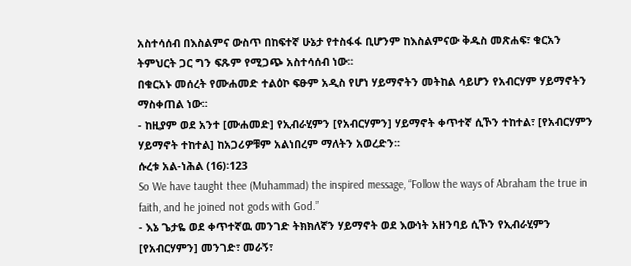አስተሳሰብ በእስልምና ውስጥ በከፍተኛ ሁኔታ የተስፋፋ ቢሆንም ከእስልምናው ቅዱስ መጽሐፍ፣ ቁርአን ትምህርት ጋር ግን ፍጹም የሚጋጭ አስተሳሰብ ነው፡፡
በቁርአኑ መሰረት የሙሐመድ ተልዕኮ ፍፁም አዲስ የሆነ ሃይማኖትን መትከል ሳይሆን የአብርሃም ሃይማኖትን ማስቀጠል ነው፡፡
- ከዚያም ወደ አንተ [ሙሐመድ] የኢብራሂምን [የአብርሃምን] ሃይማኖት ቀጥተኛ ሲኾን ተከተል፣ [የአብርሃምን ሃይማኖት ተከተል] ከአጋሪዎቹም አልነበረም ማለትን አወረድን፡፡
ሱረቱ አል-ነሕል (16)፡123
So We have taught thee (Muhammad) the inspired message, “Follow the ways of Abraham the true in faith, and he joined not gods with God.”
- እኔ ጌታዬ ወደ ቀጥተኛዉ መንገድ ትክክለኛን ሃይማኖት ወደ እውነት አዘንባይ ሲኾን የኢብራሂምን [የአብርሃምን] መንገድ፣ መራኝ፣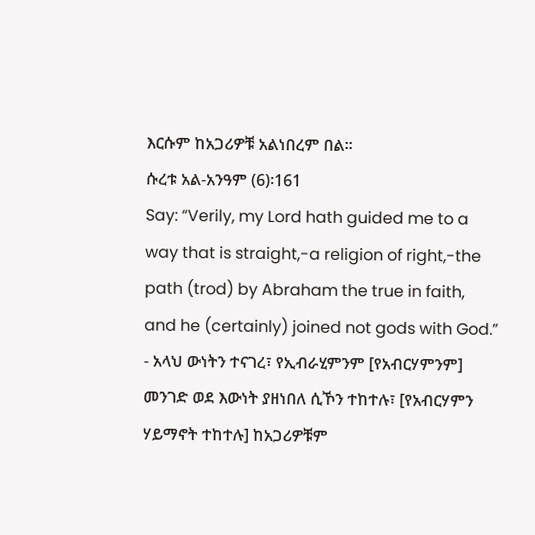እርሱም ከአጋሪዎቹ አልነበረም በል፡፡
ሱረቱ አል-አንዓም (6)፡161
Say: “Verily, my Lord hath guided me to a way that is straight,-a religion of right,-the path (trod) by Abraham the true in faith, and he (certainly) joined not gods with God.”
- አላህ ውነትን ተናገረ፣ የኢብራሂምንም [የአብርሃምንም] መንገድ ወደ እውነት ያዘነበለ ሲኾን ተከተሉ፣ [የአብርሃምን ሃይማኖት ተከተሉ] ከአጋሪዎቹም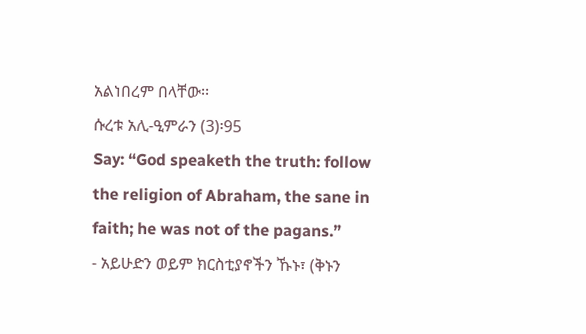አልነበረም በላቸው፡፡
ሱረቱ አሊ-ዒምራን (3)፡95
Say: “God speaketh the truth: follow the religion of Abraham, the sane in faith; he was not of the pagans.”
- አይሁድን ወይም ክርስቲያኖችን ኹኑ፣ (ቅኑን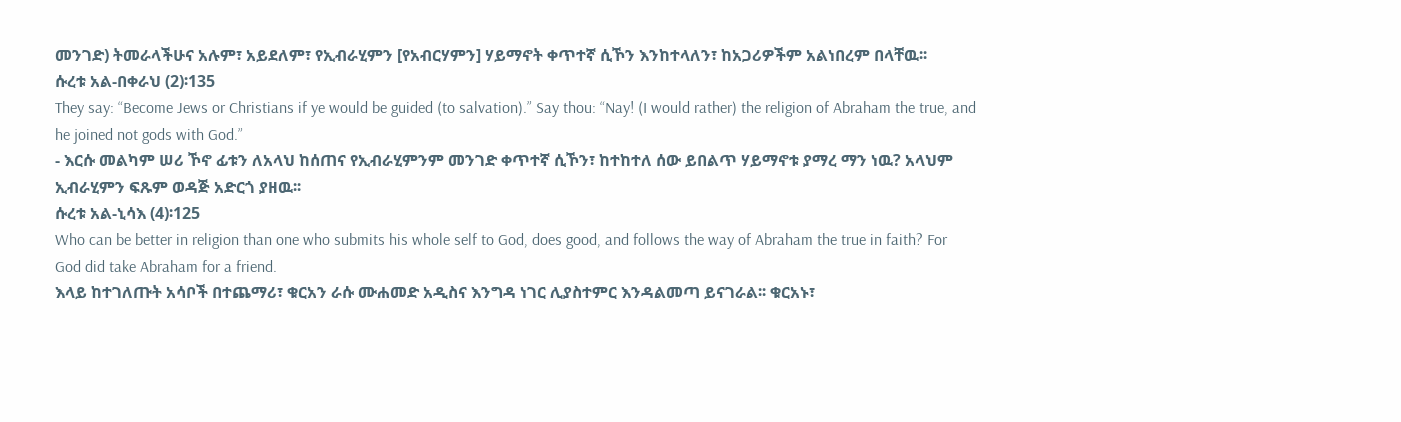መንገድ) ትመራላችሁና አሉም፣ አይደለም፣ የኢብራሂምን [የአብርሃምን] ሃይማኖት ቀጥተኛ ሲኾን እንከተላለን፣ ከአጋሪዎችም አልነበረም በላቸዉ፡፡
ሱረቱ አል-በቀራህ (2)፡135
They say: “Become Jews or Christians if ye would be guided (to salvation).” Say thou: “Nay! (I would rather) the religion of Abraham the true, and he joined not gods with God.”
- እርሱ መልካም ሠሪ ኾኖ ፊቱን ለአላህ ከሰጠና የኢብራሂምንም መንገድ ቀጥተኛ ሲኾን፣ ከተከተለ ሰው ይበልጥ ሃይማኖቱ ያማረ ማን ነዉ? አላህም ኢብራሂምን ፍጹም ወዳጅ አድርጎ ያዘዉ፡፡
ሱረቱ አል-ኒሳእ (4)፡125
Who can be better in religion than one who submits his whole self to God, does good, and follows the way of Abraham the true in faith? For God did take Abraham for a friend.
እላይ ከተገለጡት አሳቦች በተጨማሪ፣ ቁርአን ራሱ ሙሐመድ አዲስና እንግዳ ነገር ሊያስተምር እንዳልመጣ ይናገራል፡፡ ቁርአኑ፣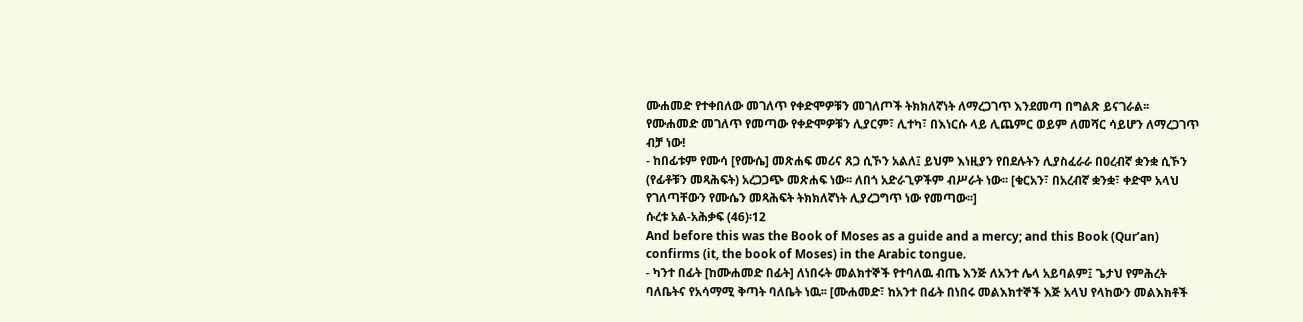ሙሐመድ የተቀበለው መገለጥ የቀድሞዎቹን መገለጦች ትክክለኛነት ለማረጋገጥ እንደመጣ በግልጽ ይናገራል፡፡ የሙሐመድ መገለጥ የመጣው የቀድሞዎቹን ሊያርም፣ ሊተካ፣ በእነርሱ ላይ ሊጨምር ወይም ለመሻር ሳይሆን ለማረጋገጥ ብቻ ነው!
- ከበፊቱም የሙሳ [የሙሴ] መጽሐፍ መሪና ጸጋ ሲኾን አልለ፤ ይህም እነዚያን የበደሉትን ሊያስፈራራ በዐረብኛ ቋንቋ ሲኾን (የፊቶቹን መጻሕፍት) አረጋጋጭ መጽሐፍ ነው፡፡ ለበጎ አድራጊዎችም ብሥራት ነው፡፡ [ቁርአን፣ በአረብኛ ቋንቋ፣ ቀድሞ አላህ የገለጣቸውን የሙሴን መጻሕፍት ትክክለኛነት ሊያረጋግጥ ነው የመጣው፡፡]
ሱረቱ አል-አሕቃፍ (46)፡12
And before this was the Book of Moses as a guide and a mercy; and this Book (Qur’an) confirms (it, the book of Moses) in the Arabic tongue.
- ካንተ በፊት [ከሙሐመድ በፊት] ለነበሩት መልክተኞች የተባለዉ ብጤ እንጅ ለአንተ ሌላ አይባልም፤ ጌታህ የምሕረት ባለቤትና የአሳማሚ ቅጣት ባለቤት ነዉ፡፡ [ሙሐመድ፣ ከአንተ በፊት በነበሩ መልእክተኞች እጅ አላህ የላከውን መልእክቶች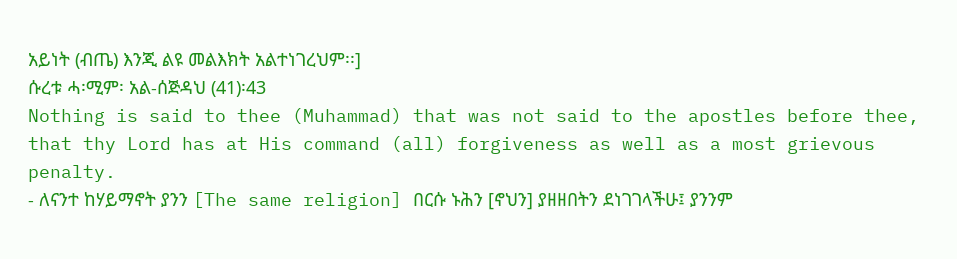አይነት (ብጤ) እንጂ ልዩ መልእክት አልተነገረህም፡፡]
ሱረቱ ሓ፡ሚም፡ አል-ሰጅዳህ (41)፡43
Nothing is said to thee (Muhammad) that was not said to the apostles before thee, that thy Lord has at His command (all) forgiveness as well as a most grievous penalty.
- ለናንተ ከሃይማኖት ያንን [The same religion] በርሱ ኑሕን [ኖህን] ያዘዘበትን ደነገገላችሁ፤ ያንንም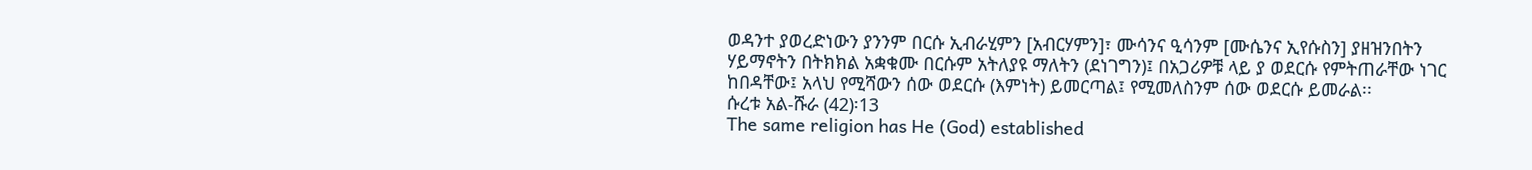ወዳንተ ያወረድነውን ያንንም በርሱ ኢብራሂምን [አብርሃምን]፣ ሙሳንና ዒሳንም [ሙሴንና ኢየሱስን] ያዘዝንበትን ሃይማኖትን በትክክል አቋቁሙ በርሱም አትለያዩ ማለትን (ደነገግን)፤ በአጋሪዎቹ ላይ ያ ወደርሱ የምትጠራቸው ነገር ከበዳቸው፤ አላህ የሚሻውን ሰው ወደርሱ (እምነት) ይመርጣል፤ የሚመለስንም ሰው ወደርሱ ይመራል፡፡
ሱረቱ አል-ሹራ (42)፡13
The same religion has He (God) established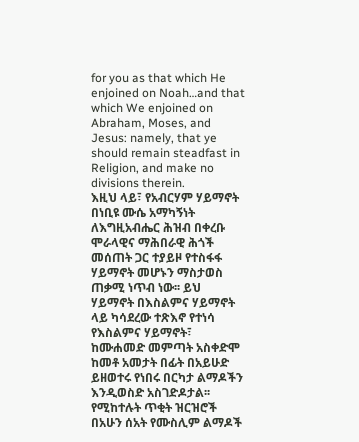for you as that which He enjoined on Noah…and that which We enjoined on Abraham, Moses, and Jesus: namely, that ye should remain steadfast in Religion, and make no divisions therein.
እዚህ ላይ፣ የአብርሃም ሃይማኖት በነቢዩ ሙሴ አማካኝነት ለእግዚአብሔር ሕዝብ በቀረቡ ሞራላዊና ማሕበራዊ ሕጎች መሰጠት ጋር ተያይዞ የተስፋፋ ሃይማኖት መሆኑን ማስታወስ ጠቃሚ ነጥብ ነው፡፡ ይህ ሃይማኖት በእስልምና ሃይማኖት ላይ ካሳደረው ተጽእኖ የተነሳ የእስልምና ሃይማኖት፣ ከሙሐመድ መምጣት አስቀድሞ ከመቶ አመታት በፊት በአይሁድ ይዘወተሩ የነበሩ በርካታ ልማዶችን እንዲወስድ አስገድዶታል፡፡ የሚከተሉት ጥቂት ዝርዝሮች በአሁን ሰአት የሙስሊም ልማዶች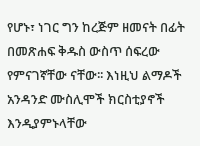የሆኑ፣ ነገር ግን ከረጅም ዘመናት በፊት በመጽሐፍ ቅዱስ ውስጥ ሰፍረው የምናገኛቸው ናቸው፡፡ እነዚህ ልማዶች አንዳንድ ሙስሊሞች ክርስቲያኖች እንዲያምኑላቸው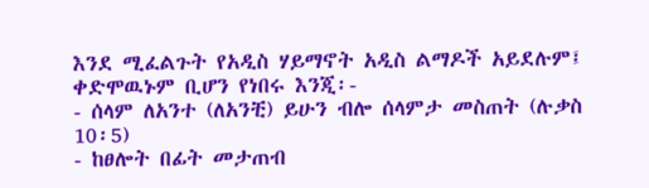እንደ ሚፈልጉት የአዲስ ሃይማኖት አዲስ ልማዶች አይደሉም፤ ቀድሞዉኑም ቢሆን የነበሩ እንጂ፡-
- ሰላም ለአንተ (ለአንቺ) ይሁን ብሎ ሰላምታ መስጠት (ሉቃስ 10፡5)
- ከፀሎት በፊት መታጠብ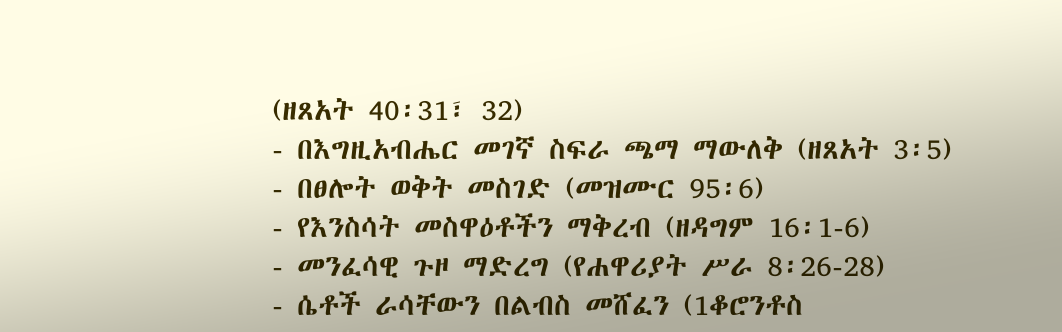(ዘጸአት 40፡31፣ 32)
- በእግዚአብሔር መገኛ ስፍራ ጫማ ማውለቅ (ዘጸአት 3፡5)
- በፀሎት ወቅት መስገድ (መዝሙር 95፡6)
- የእንስሳት መስዋዕቶችን ማቅረብ (ዘዳግም 16፡1-6)
- መንፈሳዊ ጉዞ ማድረግ (የሐዋሪያት ሥራ 8፡26-28)
- ሴቶች ራሳቸውን በልብስ መሸፈን (1ቆሮንቶስ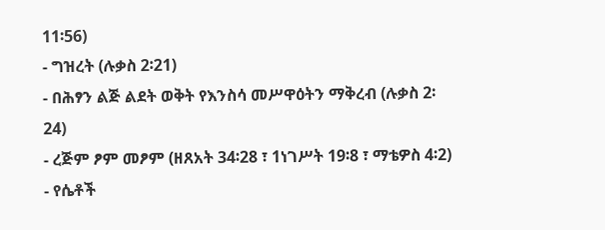11፡56)
- ግዝረት (ሉቃስ 2፡21)
- በሕፃን ልጅ ልደት ወቅት የእንስሳ መሥዋዕትን ማቅረብ (ሉቃስ 2፡24)
- ረጅም ፆም መፆም (ዘጸአት 34፡28 ፣ 1ነገሥት 19፡8 ፣ ማቴዎስ 4፡2)
- የሴቶች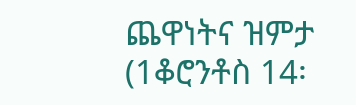ጨዋነትና ዝምታ (1ቆሮንቶስ 14፡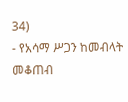34)
- የአሳማ ሥጋን ከመብላት መቆጠብ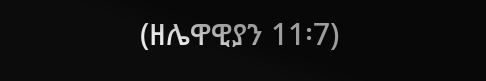(ዘሌዋዊያን 11፡7)